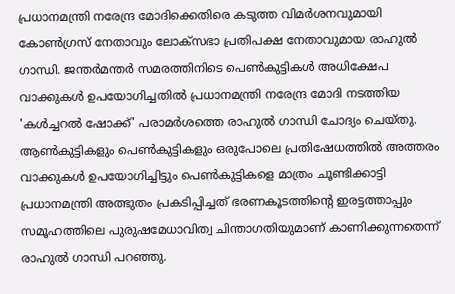പ്രധാനമന്ത്രി നരേന്ദ്ര മോദിക്കെതിരെ കടുത്ത വിമർശനവുമായി കോൺഗ്രസ് നേതാവും ലോക്സഭാ പ്രതിപക്ഷ നേതാവുമായ രാഹുൽ ഗാന്ധി. ജന്തർമന്തർ സമരത്തിനിടെ പെൺകുട്ടികൾ അധിക്ഷേപ വാക്കുകൾ ഉപയോഗിച്ചതിൽ പ്രധാനമന്ത്രി നരേന്ദ്ര മോദി നടത്തിയ 'കൾച്ചറൽ ഷോക്ക്' പരാമർശത്തെ രാഹുൽ ഗാന്ധി ചോദ്യം ചെയ്തു. ആൺകുട്ടികളും പെൺകുട്ടികളും ഒരുപോലെ പ്രതിഷേധത്തിൽ അത്തരം വാക്കുകൾ ഉപയോഗിച്ചിട്ടും പെൺകുട്ടികളെ മാത്രം ചൂണ്ടിക്കാട്ടി പ്രധാനമന്ത്രി അത്ഭുതം പ്രകടിപ്പിച്ചത് ഭരണകൂടത്തിന്റെ ഇരട്ടത്താപ്പും സമൂഹത്തിലെ പുരുഷമേധാവിത്വ ചിന്താഗതിയുമാണ് കാണിക്കുന്നതെന്ന് രാഹുൽ ഗാന്ധി പറഞ്ഞു.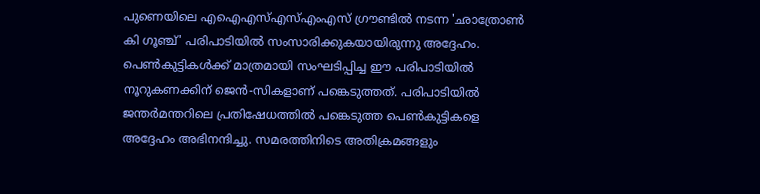പുണെയിലെ എഐഎസ്എസ്എംഎസ് ഗ്രൗണ്ടിൽ നടന്ന 'ഛാത്രോൺ കി ഗൂഞ്ച്' പരിപാടിയിൽ സംസാരിക്കുകയായിരുന്നു അദ്ദേഹം. പെൺകുട്ടികൾക്ക് മാത്രമായി സംഘടിപ്പിച്ച ഈ പരിപാടിയിൽ നൂറുകണക്കിന് ജെൻ-സികളാണ് പങ്കെടുത്തത്. പരിപാടിയിൽ ജന്തർമന്തറിലെ പ്രതിഷേധത്തിൽ പങ്കെടുത്ത പെൺകുട്ടികളെ അദ്ദേഹം അഭിനന്ദിച്ചു. സമരത്തിനിടെ അതിക്രമങ്ങളും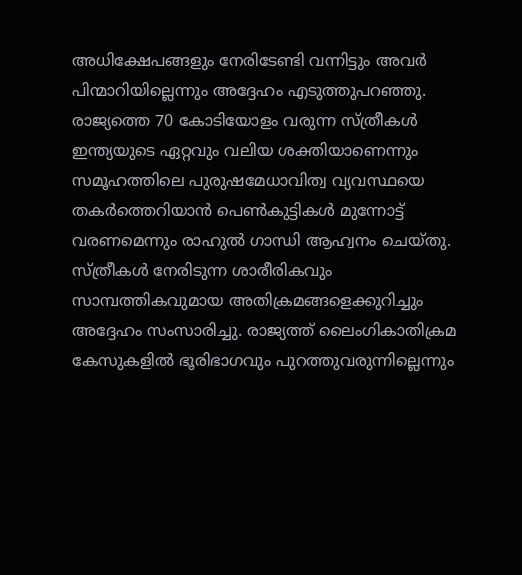അധിക്ഷേപങ്ങളും നേരിടേണ്ടി വന്നിട്ടും അവർ പിന്മാറിയില്ലെന്നും അദ്ദേഹം എടുത്തുപറഞ്ഞു.
രാജ്യത്തെ 70 കോടിയോളം വരുന്ന സ്ത്രീകൾ ഇന്ത്യയുടെ ഏറ്റവും വലിയ ശക്തിയാണെന്നും സമൂഹത്തിലെ പുരുഷമേധാവിത്വ വ്യവസ്ഥയെ തകർത്തെറിയാൻ പെൺകുട്ടികൾ മുന്നോട്ട് വരണമെന്നും രാഹുൽ ഗാന്ധി ആഹ്വനം ചെയ്തു. സ്ത്രീകൾ നേരിടുന്ന ശാരീരികവും സാമ്പത്തികവുമായ അതിക്രമങ്ങളെക്കുറിച്ചും അദ്ദേഹം സംസാരിച്ചു. രാജ്യത്ത് ലൈംഗികാതിക്രമ കേസുകളിൽ ഭൂരിഭാഗവും പുറത്തുവരുന്നില്ലെന്നും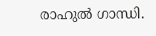രാഹുൽ ഗാന്ധി.